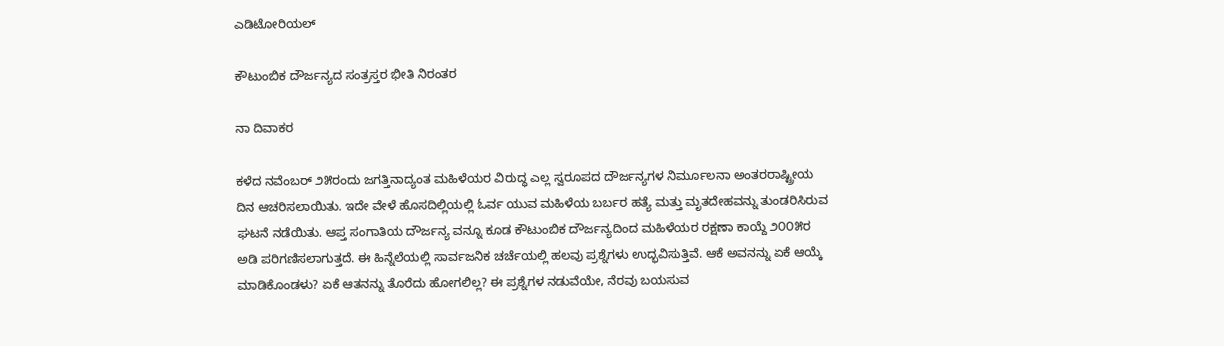ಎಡಿಟೋರಿಯಲ್

ಕೌಟುಂಬಿಕ ದೌರ್ಜನ್ಯದ ಸಂತ್ರಸ್ತರ ಭೀತಿ ನಿರಂತರ

ನಾ ದಿವಾಕರ

ಕಳೆದ ನವೆಂಬರ್ ೨೫ರಂದು ಜಗತ್ತಿನಾದ್ಯಂತ ಮಹಿಳೆಯರ ವಿರುದ್ಧ ಎಲ್ಲ ಸ್ವರೂಪದ ದೌರ್ಜನ್ಯಗಳ ನಿರ್ಮೂಲನಾ ಅಂತರರಾಷ್ಟ್ರೀಯ ದಿನ ಆಚರಿಸಲಾಯಿತು. ಇದೇ ವೇಳೆ ಹೊಸದಿಲ್ಲಿಯಲ್ಲಿ ಓರ್ವ ಯುವ ಮಹಿಳೆಯ ಬರ್ಬರ ಹತ್ಯೆ ಮತ್ತು ಮೃತದೇಹವನ್ನು ತುಂಡರಿಸಿರುವ ಘಟನೆ ನಡೆಯಿತು. ಆಪ್ತ ಸಂಗಾತಿಯ ದೌರ್ಜನ್ಯ ವನ್ನೂ ಕೂಡ ಕೌಟುಂಬಿಕ ದೌರ್ಜನ್ಯದಿಂದ ಮಹಿಳೆಯರ ರಕ್ಷಣಾ ಕಾಯ್ದೆ ೨೦೦೫ರ ಅಡಿ ಪರಿಗಣಿಸಲಾಗುತ್ತದೆ. ಈ ಹಿನ್ನೆಲೆಯಲ್ಲಿ ಸಾರ್ವಜನಿಕ ಚರ್ಚೆಯಲ್ಲಿ ಹಲವು ಪ್ರಶ್ನೆಗಳು ಉದ್ಭವಿಸುತ್ತಿವೆ. ಆಕೆ ಅವನನ್ನು ಏಕೆ ಆಯ್ಕೆ ಮಾಡಿಕೊಂಡಳು? ಏಕೆ ಆತನನ್ನು ತೊರೆದು ಹೋಗಲಿಲ್ಲ? ಈ ಪ್ರಶ್ನೆಗಳ ನಡುವೆಯೇ, ನೆರವು ಬಯಸುವ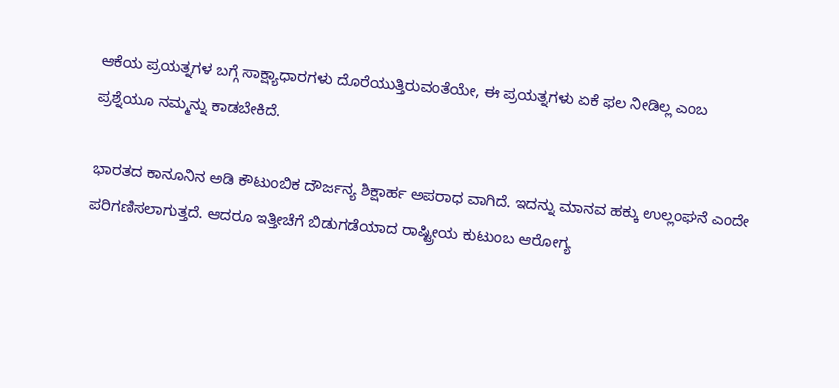ಆಕೆಯ ಪ್ರಯತ್ನಗಳ ಬಗ್ಗೆ ಸಾಕ್ಷ್ಯಾಧಾರಗಳು ದೊರೆಯುತ್ತಿರುವಂತೆಯೇ, ಈ ಪ್ರಯತ್ನಗಳು ಏಕೆ ಫಲ ನೀಡಿಲ್ಲ ಎಂಬ ಪ್ರಶ್ನೆಯೂ ನಮ್ಮನ್ನು ಕಾಡಬೇಕಿದೆ.

ಭಾರತದ ಕಾನೂನಿನ ಅಡಿ ಕೌಟುಂಬಿಕ ದೌರ್ಜನ್ಯ ಶಿಕ್ಷಾರ್ಹ ಅಪರಾಧ ವಾಗಿದೆ. ಇದನ್ನು ಮಾನವ ಹಕ್ಕು ಉಲ್ಲಂಘನೆ ಎಂದೇ ಪರಿಗಣಿಸಲಾಗುತ್ತದೆ. ಆದರೂ ಇತ್ತೀಚೆಗೆ ಬಿಡುಗಡೆಯಾದ ರಾಷ್ಟ್ರೀಯ ಕುಟುಂಬ ಆರೋಗ್ಯ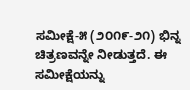ಸಮೀಕ್ಷೆ-೫ (೨೦೧೯-೨೧) ಭಿನ್ನ ಚಿತ್ರಣವನ್ನೇ ನೀಡುತ್ತದೆ. ಈ ಸಮೀಕ್ಷೆಯನ್ನು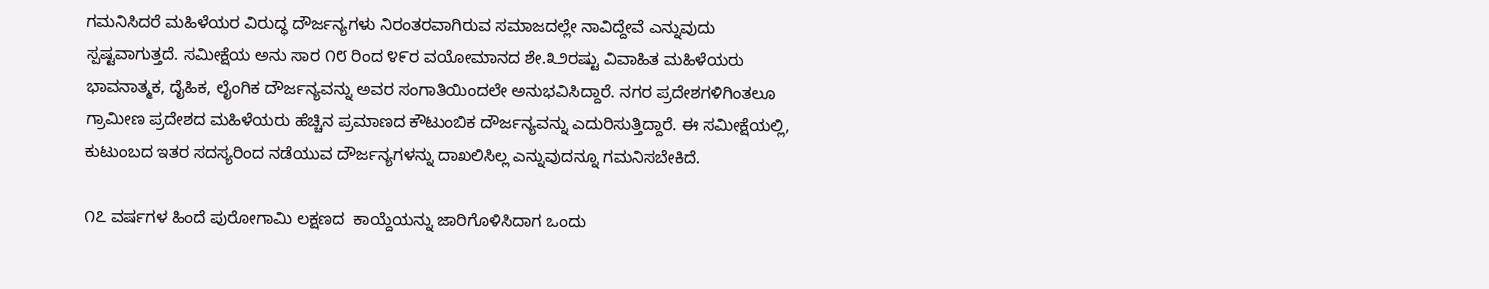ಗಮನಿಸಿದರೆ ಮಹಿಳೆಯರ ವಿರುದ್ಧ ದೌರ್ಜನ್ಯಗಳು ನಿರಂತರವಾಗಿರುವ ಸಮಾಜದಲ್ಲೇ ನಾವಿದ್ದೇವೆ ಎನ್ನುವುದು ಸ್ಪಷ್ಟವಾಗುತ್ತದೆ. ಸಮೀಕ್ಷೆಯ ಅನು ಸಾರ ೧೮ ರಿಂದ ೪೯ರ ವಯೋಮಾನದ ಶೇ.೩೨ರಷ್ಟು ವಿವಾಹಿತ ಮಹಿಳೆಯರು ಭಾವನಾತ್ಮಕ, ದೈಹಿಕ, ಲೈಂಗಿಕ ದೌರ್ಜನ್ಯವನ್ನು ಅವರ ಸಂಗಾತಿಯಿಂದಲೇ ಅನುಭವಿಸಿದ್ದಾರೆ. ನಗರ ಪ್ರದೇಶಗಳಿಗಿಂತಲೂ ಗ್ರಾಮೀಣ ಪ್ರದೇಶದ ಮಹಿಳೆಯರು ಹೆಚ್ಚಿನ ಪ್ರಮಾಣದ ಕೌಟುಂಬಿಕ ದೌರ್ಜನ್ಯವನ್ನು ಎದುರಿಸುತ್ತಿದ್ದಾರೆ. ಈ ಸಮೀಕ್ಷೆಯಲ್ಲಿ, ಕುಟುಂಬದ ಇತರ ಸದಸ್ಯರಿಂದ ನಡೆಯುವ ದೌರ್ಜನ್ಯಗಳನ್ನು ದಾಖಲಿಸಿಲ್ಲ ಎನ್ನುವುದನ್ನೂ ಗಮನಿಸಬೇಕಿದೆ.

೧೭ ವರ್ಷಗಳ ಹಿಂದೆ ಪುರೋಗಾಮಿ ಲಕ್ಷಣದ  ಕಾಯ್ದೆಯನ್ನು ಜಾರಿಗೊಳಿಸಿದಾಗ ಒಂದು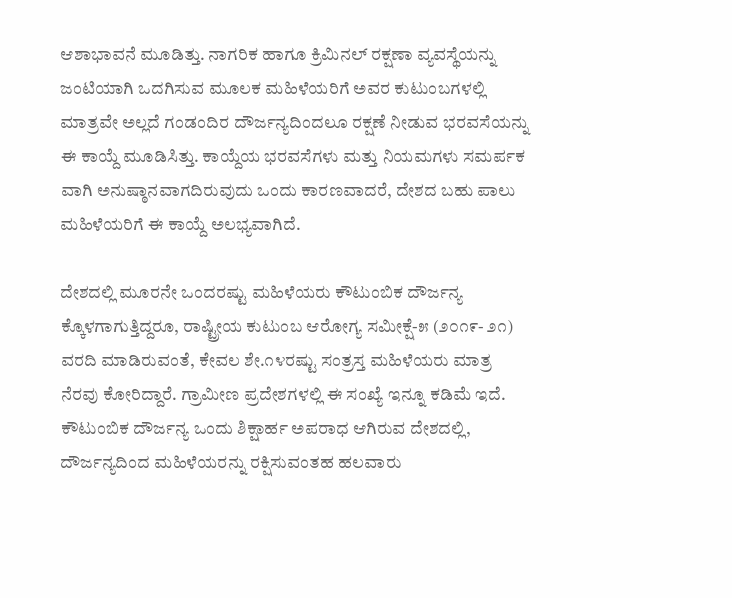ಆಶಾಭಾವನೆ ಮೂಡಿತ್ತು. ನಾಗರಿಕ ಹಾಗೂ ಕ್ರಿಮಿನಲ್ ರಕ್ಷಣಾ ವ್ಯವಸ್ಥೆಯನ್ನು ಜಂಟಿಯಾಗಿ ಒದಗಿಸುವ ಮೂಲಕ ಮಹಿಳೆಯರಿಗೆ ಅವರ ಕುಟುಂಬಗಳಲ್ಲಿ ಮಾತ್ರವೇ ಅಲ್ಲದೆ ಗಂಡಂದಿರ ದೌರ್ಜನ್ಯದಿಂದಲೂ ರಕ್ಷಣೆ ನೀಡುವ ಭರವಸೆಯನ್ನು ಈ ಕಾಯ್ದೆ ಮೂಡಿಸಿತ್ತು. ಕಾಯ್ದೆಯ ಭರವಸೆಗಳು ಮತ್ತು ನಿಯಮಗಳು ಸಮರ್ಪಕ ವಾಗಿ ಅನುಷ್ಠಾನವಾಗದಿರುವುದು ಒಂದು ಕಾರಣವಾದರೆ, ದೇಶದ ಬಹು ಪಾಲು ಮಹಿಳೆಯರಿಗೆ ಈ ಕಾಯ್ದೆ ಅಲಭ್ಯವಾಗಿದೆ.

ದೇಶದಲ್ಲಿ ಮೂರನೇ ಒಂದರಷ್ಟು ಮಹಿಳೆಯರು ಕೌಟುಂಬಿಕ ದೌರ್ಜನ್ಯ ಕ್ಕೊಳಗಾಗುತ್ತಿದ್ದರೂ, ರಾಷ್ಟ್ರೀಯ ಕುಟುಂಬ ಆರೋಗ್ಯ ಸಮೀಕ್ಷೆ-೫ (೨೦೧೯- ೨೧) ವರದಿ ಮಾಡಿರುವಂತೆ, ಕೇವಲ ಶೇ.೧೪ರಷ್ಟು ಸಂತ್ರಸ್ತ ಮಹಿಳೆಯರು ಮಾತ್ರ ನೆರವು ಕೋರಿದ್ದಾರೆ. ಗ್ರಾಮೀಣ ಪ್ರದೇಶಗಳಲ್ಲಿ ಈ ಸಂಖ್ಯೆ ಇನ್ನೂ ಕಡಿಮೆ ಇದೆ. ಕೌಟುಂಬಿಕ ದೌರ್ಜನ್ಯ ಒಂದು ಶಿಕ್ಷಾರ್ಹ ಅಪರಾಧ ಆಗಿರುವ ದೇಶದಲ್ಲಿ, ದೌರ್ಜನ್ಯದಿಂದ ಮಹಿಳೆಯರನ್ನು ರಕ್ಷಿಸುವಂತಹ ಹಲವಾರು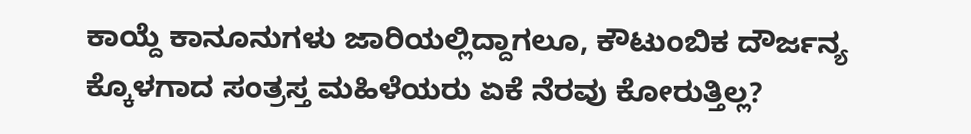ಕಾಯ್ದೆ ಕಾನೂನುಗಳು ಜಾರಿಯಲ್ಲಿದ್ದಾಗಲೂ, ಕೌಟುಂಬಿಕ ದೌರ್ಜನ್ಯ ಕ್ಕೊಳಗಾದ ಸಂತ್ರಸ್ತ ಮಹಿಳೆಯರು ಏಕೆ ನೆರವು ಕೋರುತ್ತಿಲ್ಲ?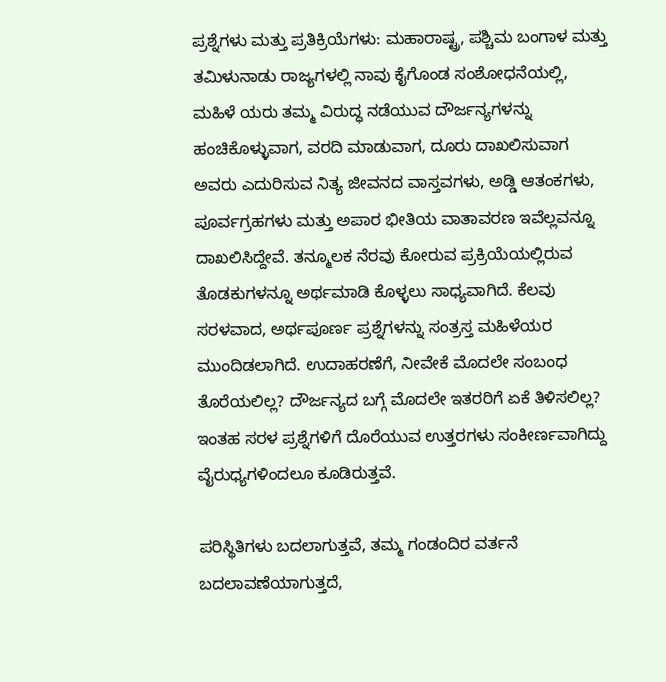ಪ್ರಶ್ನೆಗಳು ಮತ್ತು ಪ್ರತಿಕ್ರಿಯೆಗಳು: ಮಹಾರಾಷ್ಟ್ರ, ಪಶ್ಚಿಮ ಬಂಗಾಳ ಮತ್ತು ತಮಿಳುನಾಡು ರಾಜ್ಯಗಳಲ್ಲಿ ನಾವು ಕೈಗೊಂಡ ಸಂಶೋಧನೆಯಲ್ಲಿ, ಮಹಿಳೆ ಯರು ತಮ್ಮ ವಿರುದ್ಧ ನಡೆಯುವ ದೌರ್ಜನ್ಯಗಳನ್ನು ಹಂಚಿಕೊಳ್ಳುವಾಗ, ವರದಿ ಮಾಡುವಾಗ, ದೂರು ದಾಖಲಿಸುವಾಗ ಅವರು ಎದುರಿಸುವ ನಿತ್ಯ ಜೀವನದ ವಾಸ್ತವಗಳು, ಅಡ್ಡಿ ಆತಂಕಗಳು, ಪೂರ್ವಗ್ರಹಗಳು ಮತ್ತು ಅಪಾರ ಭೀತಿಯ ವಾತಾವರಣ ಇವೆಲ್ಲವನ್ನೂ ದಾಖಲಿಸಿದ್ದೇವೆ. ತನ್ಮೂಲಕ ನೆರವು ಕೋರುವ ಪ್ರಕ್ರಿಯೆಯಲ್ಲಿರುವ ತೊಡಕುಗಳನ್ನೂ ಅರ್ಥಮಾಡಿ ಕೊಳ್ಳಲು ಸಾಧ್ಯವಾಗಿದೆ. ಕೆಲವು ಸರಳವಾದ, ಅರ್ಥಪೂರ್ಣ ಪ್ರಶ್ನೆಗಳನ್ನು ಸಂತ್ರಸ್ತ ಮಹಿಳೆಯರ ಮುಂದಿಡಲಾಗಿದೆ. ಉದಾಹರಣೆಗೆ, ನೀವೇಕೆ ಮೊದಲೇ ಸಂಬಂಧ ತೊರೆಯಲಿಲ್ಲ? ದೌರ್ಜನ್ಯದ ಬಗ್ಗೆ ಮೊದಲೇ ಇತರರಿಗೆ ಏಕೆ ತಿಳಿಸಲಿಲ್ಲ? ಇಂತಹ ಸರಳ ಪ್ರಶ್ನೆಗಳಿಗೆ ದೊರೆಯುವ ಉತ್ತರಗಳು ಸಂಕೀರ್ಣವಾಗಿದ್ದು ವೈರುಧ್ಯಗಳಿಂದಲೂ ಕೂಡಿರುತ್ತವೆ.

ಪರಿಸ್ಥಿತಿಗಳು ಬದಲಾಗುತ್ತವೆ, ತಮ್ಮ ಗಂಡಂದಿರ ವರ್ತನೆ ಬದಲಾವಣೆಯಾಗುತ್ತದೆ,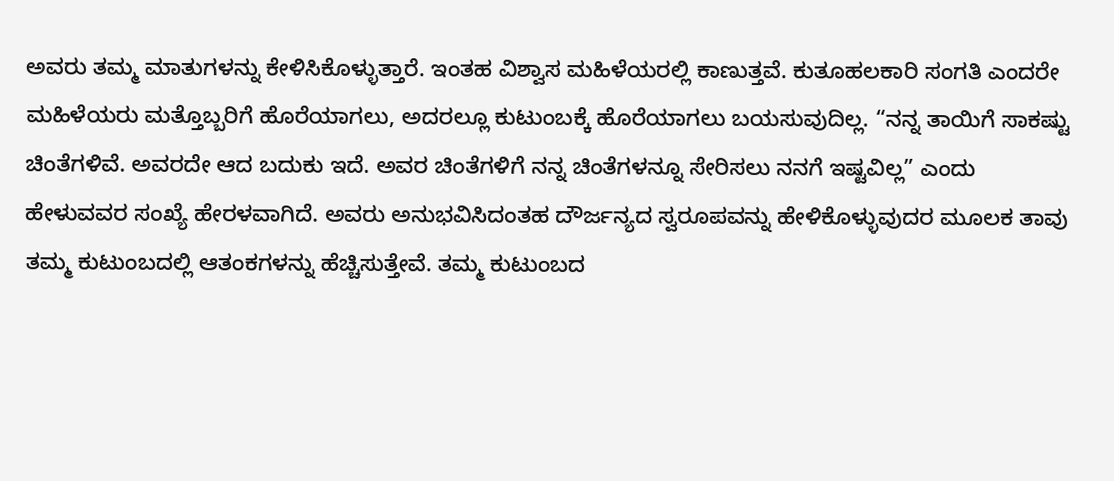ಅವರು ತಮ್ಮ ಮಾತುಗಳನ್ನು ಕೇಳಿಸಿಕೊಳ್ಳುತ್ತಾರೆ. ಇಂತಹ ವಿಶ್ವಾಸ ಮಹಿಳೆಯರಲ್ಲಿ ಕಾಣುತ್ತವೆ. ಕುತೂಹಲಕಾರಿ ಸಂಗತಿ ಎಂದರೇ ಮಹಿಳೆಯರು ಮತ್ತೊಬ್ಬರಿಗೆ ಹೊರೆಯಾಗಲು, ಅದರಲ್ಲೂ ಕುಟುಂಬಕ್ಕೆ ಹೊರೆಯಾಗಲು ಬಯಸುವುದಿಲ್ಲ. “ನನ್ನ ತಾಯಿಗೆ ಸಾಕಷ್ಟು ಚಿಂತೆಗಳಿವೆ. ಅವರದೇ ಆದ ಬದುಕು ಇದೆ. ಅವರ ಚಿಂತೆಗಳಿಗೆ ನನ್ನ ಚಿಂತೆಗಳನ್ನೂ ಸೇರಿಸಲು ನನಗೆ ಇಷ್ಟವಿಲ್ಲ” ಎಂದು ಹೇಳುವವರ ಸಂಖ್ಯೆ ಹೇರಳವಾಗಿದೆ. ಅವರು ಅನುಭವಿಸಿದಂತಹ ದೌರ್ಜನ್ಯದ ಸ್ವರೂಪವನ್ನು ಹೇಳಿಕೊಳ್ಳುವುದರ ಮೂಲಕ ತಾವು ತಮ್ಮ ಕುಟುಂಬದಲ್ಲಿ ಆತಂಕಗಳನ್ನು ಹೆಚ್ಚಿಸುತ್ತೇವೆ. ತಮ್ಮ ಕುಟುಂಬದ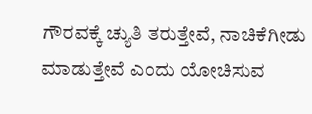ಗೌರವಕ್ಕೆ ಚ್ಯುತಿ ತರುತ್ತೇವೆ, ನಾಚಿಕೆಗೀಡು ಮಾಡುತ್ತೇವೆ ಎಂದು ಯೋಚಿಸುವ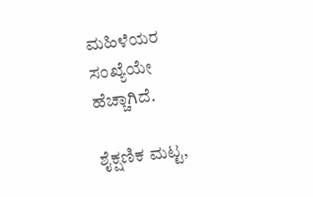ಮಹಿಳೆಯರ ಸಂಖ್ಯೆಯೇ ಹೆಚ್ಚಾಗಿದೆ.

ಶೈಕ್ಷಣಿಕ ಮಟ್ಟ,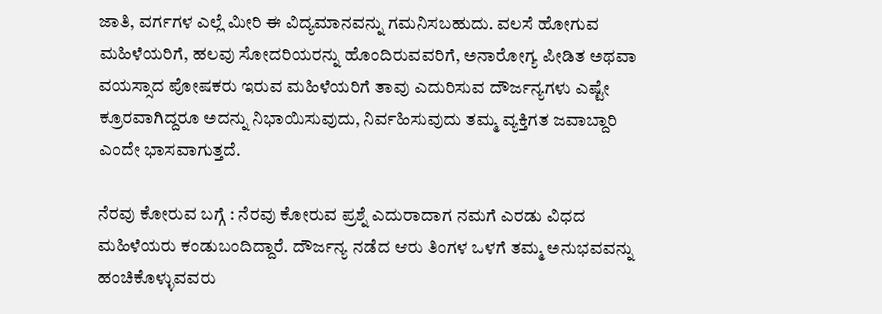ಜಾತಿ, ವರ್ಗಗಳ ಎಲ್ಲೆ ಮೀರಿ ಈ ವಿದ್ಯಮಾನವನ್ನು ಗಮನಿಸಬಹುದು. ವಲಸೆ ಹೋಗುವ ಮಹಿಳೆಯರಿಗೆ, ಹಲವು ಸೋದರಿಯರನ್ನು ಹೊಂದಿರುವವರಿಗೆ, ಅನಾರೋಗ್ಯ ಪೀಡಿತ ಅಥವಾ ವಯಸ್ಸಾದ ಪೋಷಕರು ಇರುವ ಮಹಿಳೆಯರಿಗೆ ತಾವು ಎದುರಿಸುವ ದೌರ್ಜನ್ಯಗಳು ಎಷ್ಟೇ ಕ್ರೂರವಾಗಿದ್ದರೂ ಅದನ್ನು ನಿಭಾಯಿಸುವುದು, ನಿರ್ವಹಿಸುವುದು ತಮ್ಮ ವ್ಯಕ್ತಿಗತ ಜವಾಬ್ದಾರಿ ಎಂದೇ ಭಾಸವಾಗುತ್ತದೆ.

ನೆರವು ಕೋರುವ ಬಗ್ಗೆ : ನೆರವು ಕೋರುವ ಪ್ರಶ್ನೆ ಎದುರಾದಾಗ ನಮಗೆ ಎರಡು ವಿಧದ ಮಹಿಳೆಯರು ಕಂಡುಬಂದಿದ್ದಾರೆ. ದೌರ್ಜನ್ಯ ನಡೆದ ಆರು ತಿಂಗಳ ಒಳಗೆ ತಮ್ಮ ಅನುಭವವನ್ನು ಹಂಚಿಕೊಳ್ಳುವವರು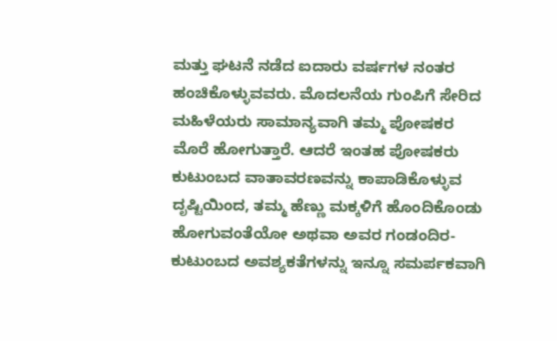ಮತ್ತು ಘಟನೆ ನಡೆದ ಐದಾರು ವರ್ಷಗಳ ನಂತರ ಹಂಚಿಕೊಳ್ಳುವವರು. ಮೊದಲನೆಯ ಗುಂಪಿಗೆ ಸೇರಿದ ಮಹಿಳೆಯರು ಸಾಮಾನ್ಯವಾಗಿ ತಮ್ಮ ಪೋಷಕರ ಮೊರೆ ಹೋಗುತ್ತಾರೆ. ಆದರೆ ಇಂತಹ ಪೋಷಕರು ಕುಟುಂಬದ ವಾತಾವರಣವನ್ನು ಕಾಪಾಡಿಕೊಳ್ಳುವ ದೃಷ್ಟಿಯಿಂದ, ತಮ್ಮ ಹೆಣ್ಣು ಮಕ್ಕಳಿಗೆ ಹೊಂದಿಕೊಂಡು ಹೋಗುವಂತೆಯೋ ಅಥವಾ ಅವರ ಗಂಡಂದಿರ-ಕುಟುಂಬದ ಅವಶ್ಯಕತೆಗಳನ್ನು ಇನ್ನೂ ಸಮರ್ಪಕವಾಗಿ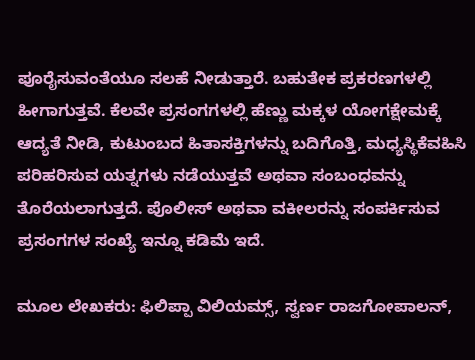ಪೂರೈಸುವಂತೆಯೂ ಸಲಹೆ ನೀಡುತ್ತಾರೆ. ಬಹುತೇಕ ಪ್ರಕರಣಗಳಲ್ಲಿ ಹೀಗಾಗುತ್ತವೆ. ಕೆಲವೇ ಪ್ರಸಂಗಗಳಲ್ಲಿ ಹೆಣ್ಣು ಮಕ್ಕಳ ಯೋಗಕ್ಷೇಮಕ್ಕೆ ಆದ್ಯತೆ ನೀಡಿ, ಕುಟುಂಬದ ಹಿತಾಸಕ್ತಿಗಳನ್ನು ಬದಿಗೊತ್ತಿ, ಮಧ್ಯಸ್ಥಿಕೆವಹಿಸಿ ಪರಿಹರಿಸುವ ಯತ್ನಗಳು ನಡೆಯುತ್ತವೆ ಅಥವಾ ಸಂಬಂಧವನ್ನು ತೊರೆಯಲಾಗುತ್ತದೆ. ಪೊಲೀಸ್ ಅಥವಾ ವಕೀಲರನ್ನು ಸಂಪರ್ಕಿಸುವ ಪ್ರಸಂಗಗಳ ಸಂಖ್ಯೆ ಇನ್ನೂ ಕಡಿಮೆ ಇದೆ.

ಮೂಲ ಲೇಖಕರು: ಫಿಲಿಪ್ಪಾ ವಿಲಿಯಮ್ಸ್, ಸ್ವರ್ಣ ರಾಜಗೋಪಾಲನ್,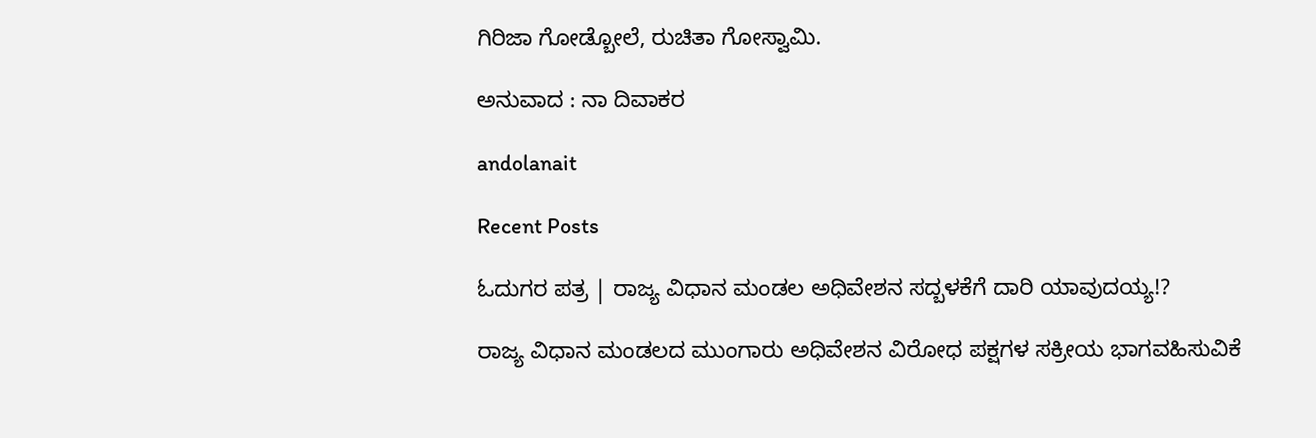ಗಿರಿಜಾ ಗೋಡ್ಬೋಲೆ, ರುಚಿತಾ ಗೋಸ್ವಾಮಿ.

ಅನುವಾದ : ನಾ ದಿವಾಕರ

andolanait

Recent Posts

ಓದುಗರ ಪತ್ರ | ರಾಜ್ಯ ವಿಧಾನ ಮಂಡಲ ಅಧಿವೇಶನ ಸದ್ಬಳಕೆಗೆ ದಾರಿ ಯಾವುದಯ್ಯ!?

ರಾಜ್ಯ ವಿಧಾನ ಮಂಡಲದ ಮುಂಗಾರು ಅಧಿವೇಶನ ವಿರೋಧ ಪಕ್ಷಗಳ ಸಕ್ರೀಯ ಭಾಗವಹಿಸುವಿಕೆ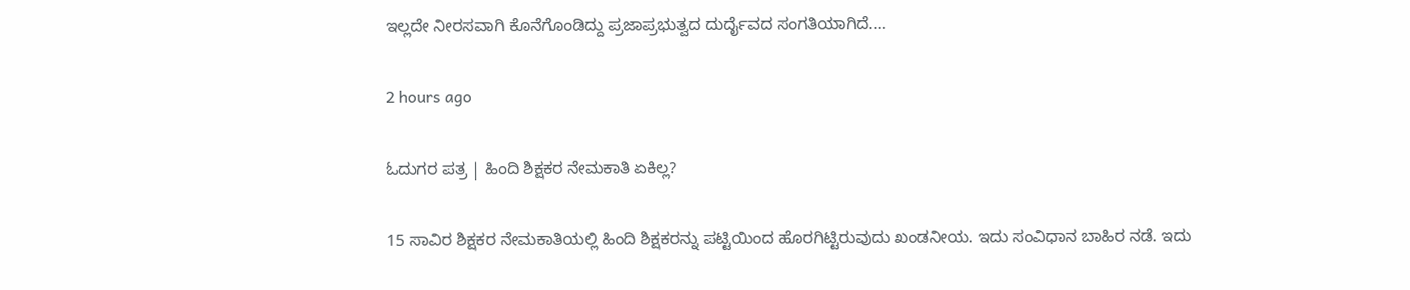ಇಲ್ಲದೇ ನೀರಸವಾಗಿ ಕೊನೆಗೊಂಡಿದ್ದು ಪ್ರಜಾಪ್ರಭುತ್ವದ ದುರ್ದೈವದ ಸಂಗತಿಯಾಗಿದೆ.…

2 hours ago

ಓದುಗರ ಪತ್ರ | ಹಿಂದಿ ಶಿಕ್ಷಕರ ನೇಮಕಾತಿ ಏಕಿಲ್ಲ?

15 ಸಾವಿರ ಶಿಕ್ಷಕರ ನೇಮಕಾತಿಯಲ್ಲಿ ಹಿಂದಿ ಶಿಕ್ಷಕರನ್ನು ಪಟ್ಟಿಯಿಂದ ಹೊರಗಿಟ್ಟಿರುವುದು ಖಂಡನೀಯ. ಇದು ಸಂವಿಧಾನ ಬಾಹಿರ ನಡೆ. ಇದು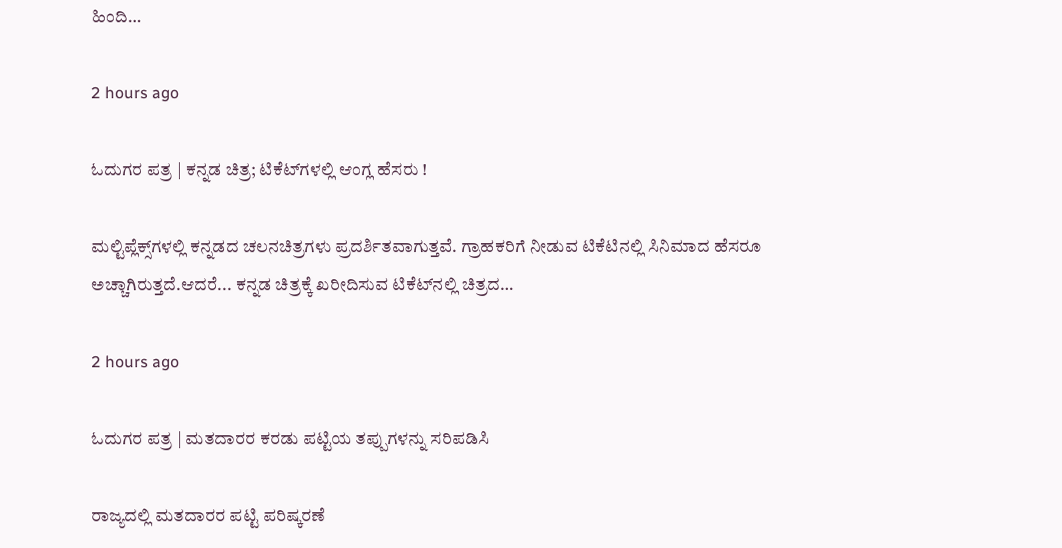ಹಿಂದಿ…

2 hours ago

ಓದುಗರ ಪತ್ರ | ಕನ್ನಡ ಚಿತ್ರ; ಟಿಕೆಟ್‌ಗಳಲ್ಲಿ ಆಂಗ್ಲ ಹೆಸರು !

ಮಲ್ಟಿಪ್ಲೆಕ್ಸ್‌ಗಳಲ್ಲಿ ಕನ್ನಡದ ಚಲನಚಿತ್ರಗಳು ಪ್ರದರ್ಶಿತವಾಗುತ್ತವೆ. ಗ್ರಾಹಕರಿಗೆ ನೀಡುವ ಟಿಕೆಟಿನಲ್ಲಿ ಸಿನಿಮಾದ ಹೆಸರೂ ಅಚ್ಚಾಗಿರುತ್ತದೆ.ಆದರೆ... ಕನ್ನಡ ಚಿತ್ರಕ್ಕೆ ಖರೀದಿಸುವ ಟಿಕೆಟ್‌ನಲ್ಲಿ ಚಿತ್ರದ…

2 hours ago

ಓದುಗರ ಪತ್ರ | ಮತದಾರರ ಕರಡು ಪಟ್ಟಿಯ ತಪ್ಪುಗಳನ್ನು ಸರಿಪಡಿಸಿ

ರಾಜ್ಯದಲ್ಲಿ ಮತದಾರರ ಪಟ್ಟಿ ಪರಿಷ್ಕರಣೆ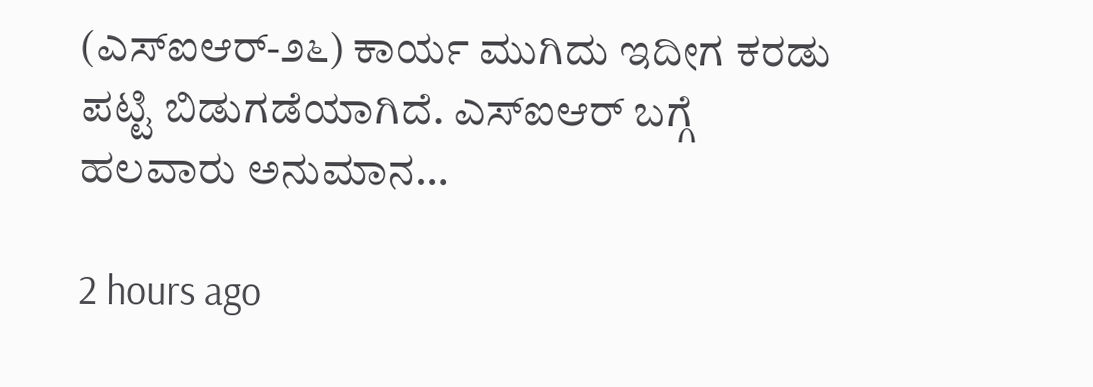(ಎಸ್‌ಐಆರ್-೨೬) ಕಾರ್ಯ ಮುಗಿದು ಇದೀಗ ಕರಡು ಪಟ್ಟಿ ಬಿಡುಗಡೆಯಾಗಿದೆ. ಎಸ್‌ಐಆರ್ ಬಗ್ಗೆ ಹಲವಾರು ಅನುಮಾನ…

2 hours ago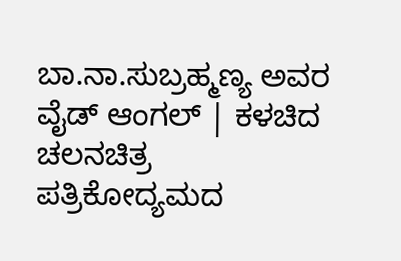ಬಾ.ನಾ.ಸುಬ್ರಹ್ಮಣ್ಯ ಅವರ ವೈಡ್‌ ಆಂಗಲ್‌ | ಕಳಚಿದ ಚಲನಚಿತ್ರ ಪತ್ರಿಕೋದ್ಯಮದ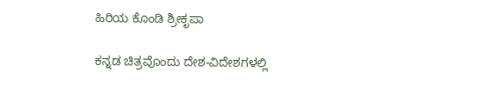ಹಿರಿಯ ಕೊಂಡಿ ಶ್ರೀಕೃಪಾ

ಕನ್ನಡ ಚಿತ್ರವೊಂದು ದೇಶ-ವಿದೇಶಗಳಲ್ಲಿ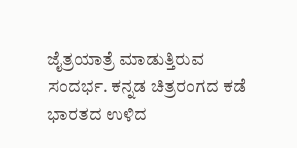ಜೈತ್ರಯಾತ್ರೆ ಮಾಡುತ್ತಿರುವ ಸಂದರ್ಭ. ಕನ್ನಡ ಚಿತ್ರರಂಗದ ಕಡೆ ಭಾರತದ ಉಳಿದ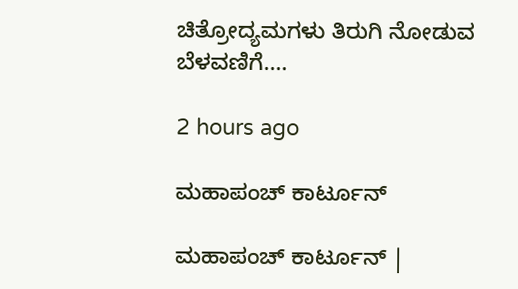ಚಿತ್ರೋದ್ಯಮಗಳು ತಿರುಗಿ ನೋಡುವ ಬೆಳವಣಿಗೆ.…

2 hours ago

ಮಹಾಪಂಚ್‌ ಕಾರ್ಟೂನ್‌

ಮಹಾಪಂಚ್‌ ಕಾರ್ಟೂನ್‌ |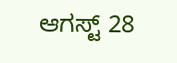ಆಗಸ್ಟ್‌ 28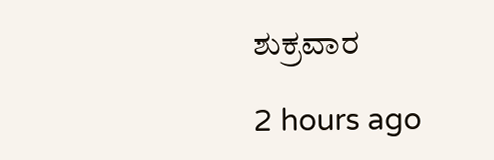ಶುಕ್ರವಾರ

2 hours ago